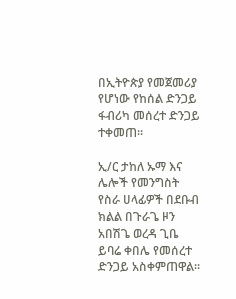በኢትዮጵያ የመጀመሪያ የሆነው የከሰል ድንጋይ ፋብሪካ መሰረተ ድንጋይ ተቀመጠ።

ኢ/ር ታከለ ኡማ እና ሌሎች የመንግስት የስራ ሀላፊዎች በደቡብ ክልል በጉራጌ ዞን አበሽጌ ወረዳ ጊቤ ይባሬ ቀበሌ የመሰረተ ድንጋይ አስቀምጠዋል።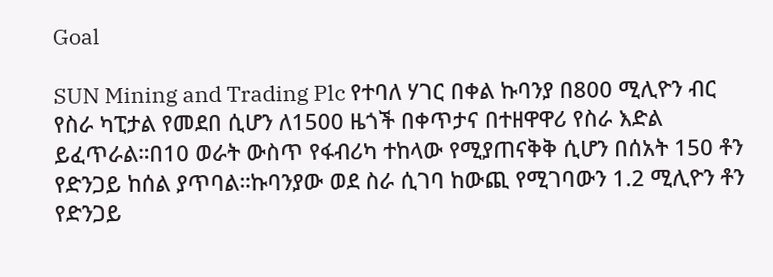Goal

SUN Mining and Trading Plc የተባለ ሃገር በቀል ኩባንያ በ800 ሚሊዮን ብር የስራ ካፒታል የመደበ ሲሆን ለ1500 ዜጎች በቀጥታና በተዘዋዋሪ የስራ እድል ይፈጥራል።በ10 ወራት ውስጥ የፋብሪካ ተከላው የሚያጠናቅቅ ሲሆን በሰአት 150 ቶን የድንጋይ ከሰል ያጥባል።ኩባንያው ወደ ስራ ሲገባ ከውጪ የሚገባውን 1.2 ሚሊዮን ቶን የድንጋይ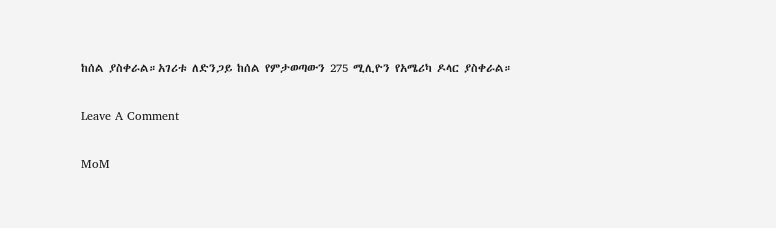ከሰል ያስቀራል።አገሪቱ ለድንጋይ ከሰል የምታወጣውን 275 ሚሊዮን የአሜሪካ ዶላር ያስቀራል።

Leave A Comment

MoM